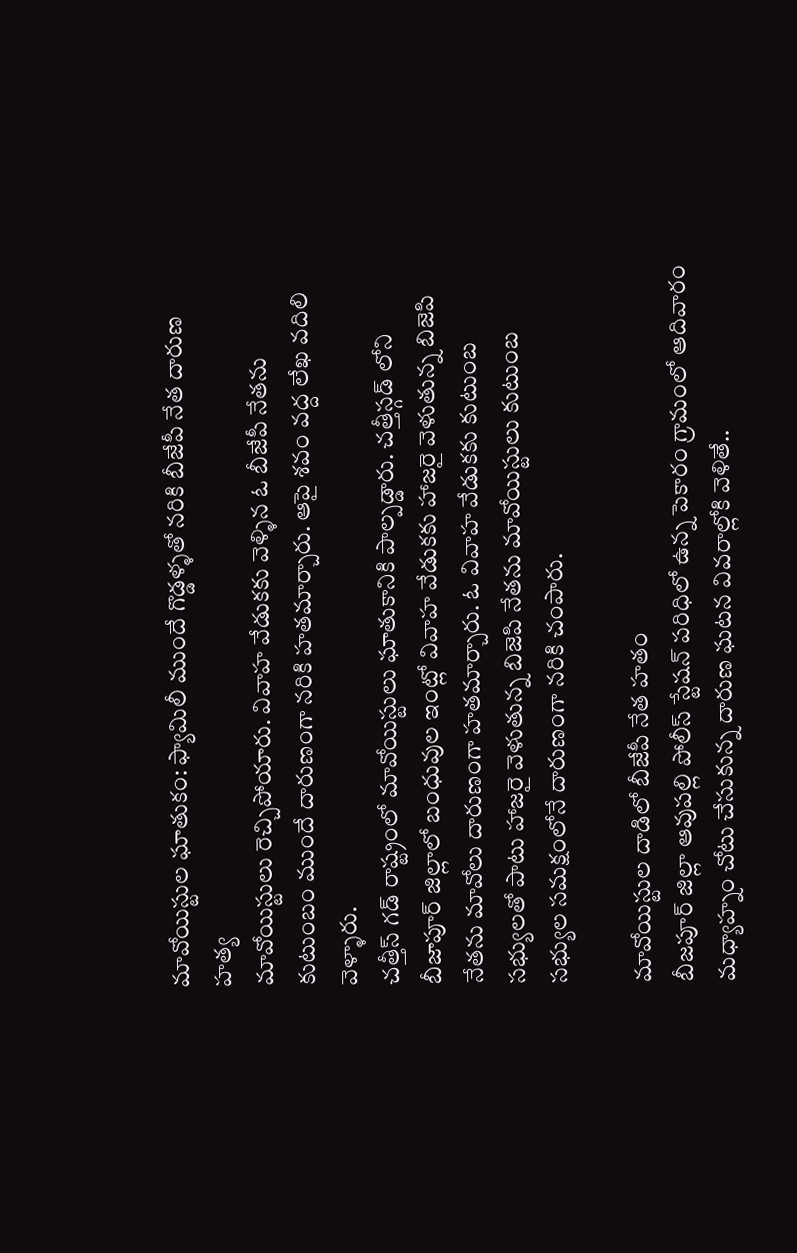మావోయిస్టుల ఘాతుకం: ఫ్యామిలీ ముందే గొడ్డళ్ళతో నరికి బీజేపీ నేత దారుణ హత్య
మావోయిస్టులు రెచ్చిపోయారు. వివాహ వేడుకకు వెళ్ళిన ఓ బీజేపీ నేతను కుటుంబం ముందే దారుణంగా నరికి హతమార్చారు. ఆపై శవం వద్ద లేఖ వదిలి వెళ్ళారు.
చత్తీస్ గడ్ రాష్ట్రంలో మావోయిస్టులు ఘాతుకానికి పాల్పడ్డారు. చత్తీస్గడ్ లోని బీజాపూర్ జిల్లాలో బంధువుల ఇంట్లో వివాహ వేడుకకు హాజరై వెళుతున్న బిజెపి నేతను మావోలు దారుణంగా హతమార్చారు. ఓ వివాహ వేడుకకు కుటుంబ సభ్యులతో పాటు హాజరై వెళుతున్న బిజెపి నేతను మావోయిస్టులు కుటుంబ సభ్యుల సమక్షంలోనే దారుణంగా నరికి చంపారు.

మావోయిస్టుల దాడిలో బీజేపీ నేత హతం
బీజపూర్ జిల్లా ఆవుపల్లి పోలీస్ స్టేషన్ పరిధిలో ఉన్న పెకారం గ్రామంలో ఆదివారం మధ్యాహ్నం చోటు చేసుకున్న దారుణ ఘటన వివరాల్లోకి వెళితే..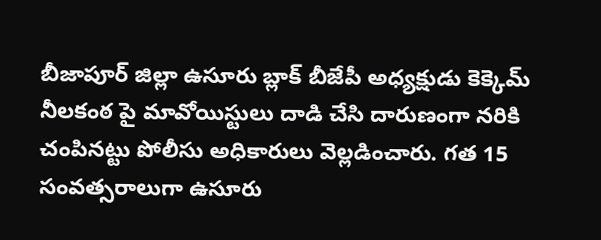బీజాపూర్ జిల్లా ఉసూరు బ్లాక్ బీజేపీ అధ్యక్షుడు కెక్కెమ్ నీలకంఠ పై మావోయిస్టులు దాడి చేసి దారుణంగా నరికి చంపినట్టు పోలీసు అధికారులు వెల్లడించారు. గత 15 సంవత్సరాలుగా ఉసూరు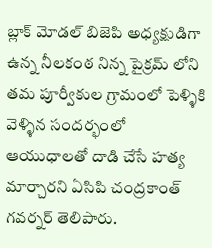బ్లాక్ మోడల్ బిజెపి అధ్యక్షుడిగా ఉన్న నీలకంఠ నిన్న పైక్రమ్ లోని తమ పూర్వీకుల గ్రామంలో పెళ్ళికి వెళ్ళిన సందర్భంలో ఆయుధాలతో దాడి చేసే హత్య మార్చారని ఏసిపి చంద్రకాంత్ గవర్నర్ తెలిపారు.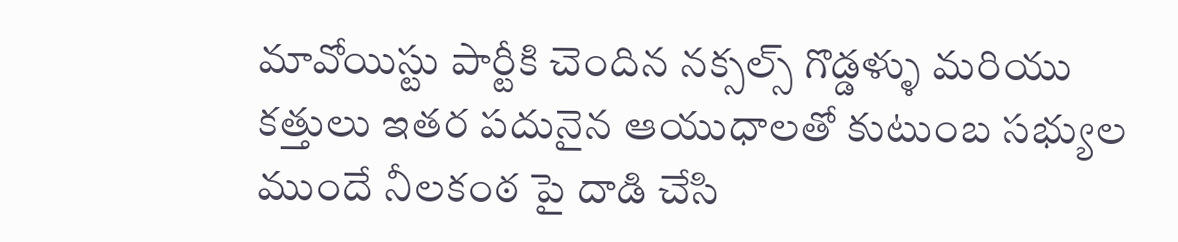మావోయిస్టు పార్టీకి చెందిన నక్సల్స్ గొడ్డళ్ళు మరియు కత్తులు ఇతర పదునైన ఆయుధాలతో కుటుంబ సభ్యుల ముందే నీలకంఠ పై దాడి చేసి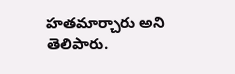హతమార్చారు అని తెలిపారు.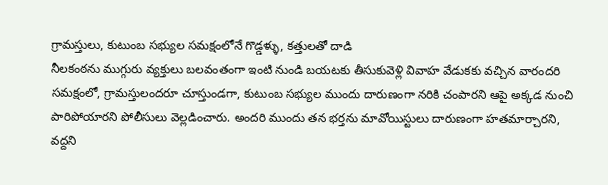గ్రామస్తులు, కుటుంబ సభ్యుల సమక్షంలోనే గొడ్డళ్ళు, కత్తులతో దాడి
నీలకంఠను ముగ్గురు వ్యక్తులు బలవంతంగా ఇంటి నుండి బయటకు తీసుకువెళ్లి వివాహ వేడుకకు వచ్చిన వారందరి సమక్షంలో, గ్రామస్తులందరూ చూస్తుండగా, కుటుంబ సభ్యుల ముందు దారుణంగా నరికి చంపారని ఆపై అక్కడ నుంచి పారిపోయారని పోలీసులు వెల్లడించారు. అందరి ముందు తన భర్తను మావోయిస్టులు దారుణంగా హతమార్చారని, వద్దని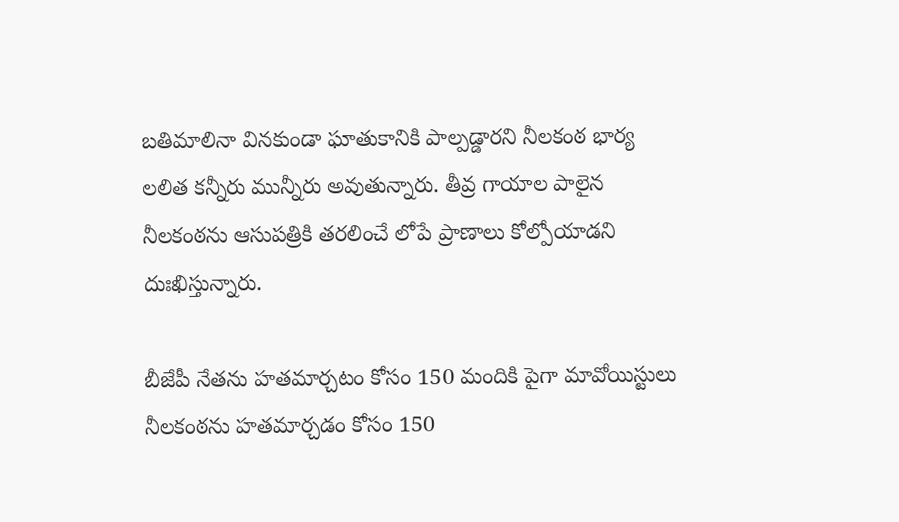బతిమాలినా వినకుండా ఘాతుకానికి పాల్పడ్డారని నీలకంఠ భార్య లలిత కన్నీరు మున్నీరు అవుతున్నారు. తీవ్ర గాయాల పాలైన నీలకంఠను ఆసుపత్రికి తరలించే లోపే ప్రాణాలు కోల్పోయాడని దుఃఖిస్తున్నారు.

బీజేపీ నేతను హతమార్చటం కోసం 150 మందికి పైగా మావోయిస్టులు
నీలకంఠను హతమార్చడం కోసం 150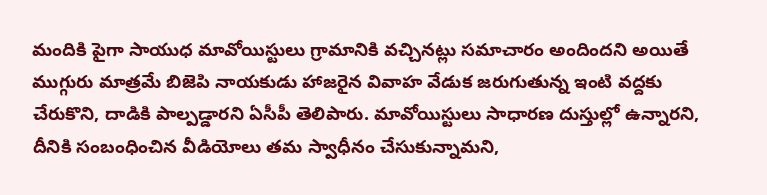మందికి పైగా సాయుధ మావోయిస్టులు గ్రామానికి వచ్చినట్లు సమాచారం అందిందని అయితే ముగ్గురు మాత్రమే బిజెపి నాయకుడు హాజరైన వివాహ వేడుక జరుగుతున్న ఇంటి వద్దకు చేరుకొని, దాడికి పాల్పడ్డారని ఏసీపీ తెలిపారు. మావోయిస్టులు సాధారణ దుస్తుల్లో ఉన్నారని, దీనికి సంబంధించిన వీడియోలు తమ స్వాధీనం చేసుకున్నామని,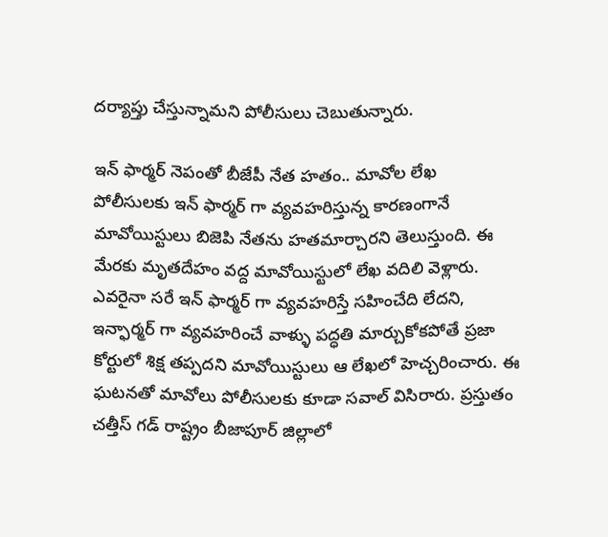దర్యాప్తు చేస్తున్నామని పోలీసులు చెబుతున్నారు.

ఇన్ ఫార్మర్ నెపంతో బీజేపీ నేత హతం.. మావోల లేఖ
పోలీసులకు ఇన్ ఫార్మర్ గా వ్యవహరిస్తున్న కారణంగానే మావోయిస్టులు బిజెపి నేతను హతమార్చారని తెలుస్తుంది. ఈ మేరకు మృతదేహం వద్ద మావోయిస్టులో లేఖ వదిలి వెళ్లారు. ఎవరైనా సరే ఇన్ ఫార్మర్ గా వ్యవహరిస్తే సహించేది లేదని, ఇన్ఫార్మర్ గా వ్యవహరించే వాళ్ళు పద్ధతి మార్చుకోకపోతే ప్రజా కోర్టులో శిక్ష తప్పదని మావోయిస్టులు ఆ లేఖలో హెచ్చరించారు. ఈ ఘటనతో మావోలు పోలీసులకు కూడా సవాల్ విసిరారు. ప్రస్తుతం చత్తీస్ గడ్ రాష్ట్రం బీజాపూర్ జిల్లాలో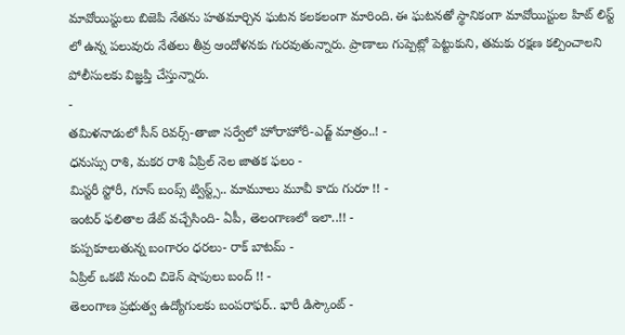మావోయిస్టులు బిజెపి నేతను హతమార్చిన ఘటన కలకలంగా మారింది. ఈ ఘటనతో స్థానికంగా మావోయిస్టుల హిట్ లిస్ట్ లో ఉన్న పలువురు నేతలు తీవ్ర ఆందోళనకు గురవుతున్నారు. ప్రాణాలు గుప్పెట్లో పెట్టుకుని, తమకు రక్షణ కల్పించాలని పోలీసులకు విజ్ఞప్తి చేస్తున్నారు.
-
తమిళనాడులో సీన్ రివర్స్-తాజా సర్వేలో హోరాహోరీ-ఎడ్జ్ మాత్రం..! -
ధనుస్సు రాశి, మకర రాశి ఏప్రిల్ నెల జాతక ఫలం -
మిస్టరీ స్టోరీ, గూస్ బంప్స్ ట్విస్ట్స్.. మామూలు మూవీ కాదు గురూ !! -
ఇంటర్ ఫలితాల డేట్ వచ్చేసింది- ఏపీ, తెలంగాణలో ఇలా..!! -
కుప్పకూలుతున్న బంగారం ధరలు- రాక్ బాటమ్ -
ఏప్రిల్ ఒకటి నుంచి చికెన్ షాపులు బంద్ !! -
తెలంగాణ ప్రభుత్వ ఉద్యోగులకు బంపరాఫర్.. భారీ డిస్కౌంట్ -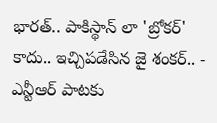భారత్.. పాకిస్థాన్ లా 'బ్రోకర్' కాదు.. ఇచ్చిపడేసిన జై శంకర్.. -
ఎన్టీఆర్ పాటకు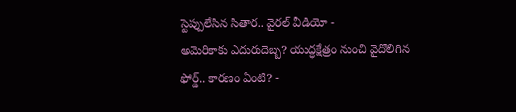స్టెప్పులేసిన సితార.. వైరల్ వీడియో -
అమెరికాకు ఎదురుదెబ్బ? యుద్ధక్షేత్రం నుంచి వైదొలిగిన ఫోర్డ్.. కారణం ఏంటి? -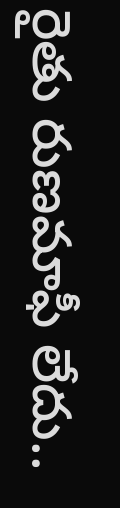రైతు రుణమాఫీ లేదు..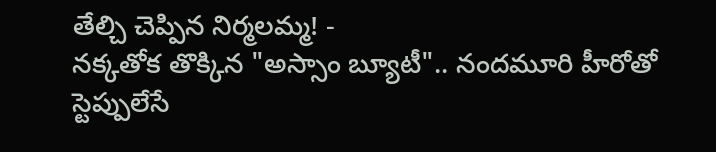తేల్చి చెప్పిన నిర్మలమ్మ! -
నక్కతోక తొక్కిన "అస్సాం బ్యూటీ".. నందమూరి హీరోతో స్టెప్పులేసే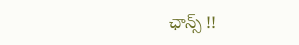ఛాన్స్ !!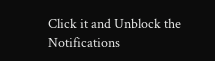Click it and Unblock the Notifications